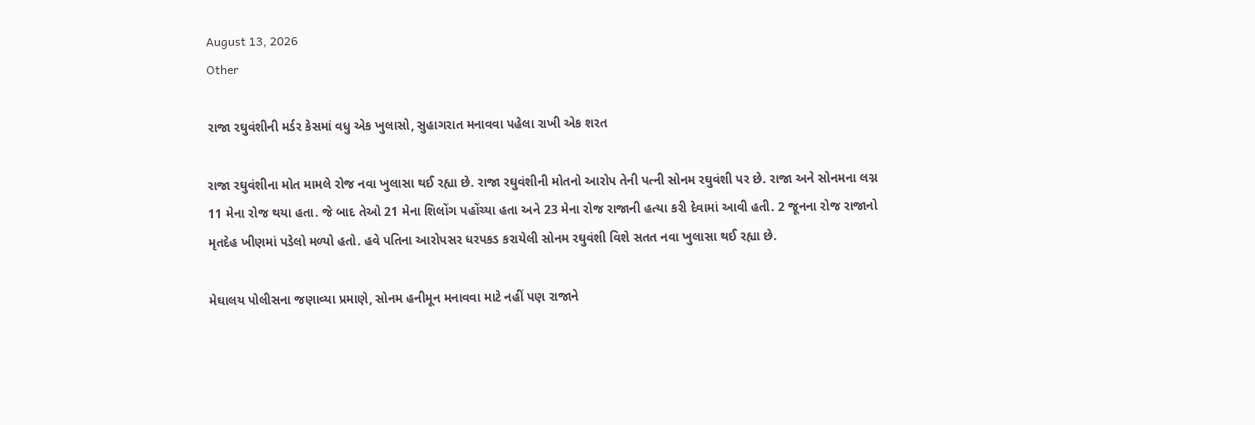August 13, 2026
Other

રાજા રઘુવંશીની મર્ડર કેસમાં વધુ એક ખુલાસો, સુહાગરાત મનાવવા પહેલા રાખી એક શરત

રાજા રઘુવંશીના મોત મામલે રોજ નવા ખુલાસા થઈ રહ્યા છે. રાજા રઘુવંશીની મોતનો આરોપ તેની પત્ની સોનમ રઘુવંશી પર છે. રાજા અને સોનમના લગ્ન 11 મેના રોજ થયા હતા. જે બાદ તેઓ 21 મેના શિલોંગ પહોંચ્યા હતા અને 23 મેના રોજ રાજાની હત્યા કરી દેવામાં આવી હતી. 2 જૂનના રોજ રાજાનો મૃતદેહ ખીણમાં પડેલો મળ્યો હતો. હવે પતિના આરોપસર ધરપકડ કરાયેલી સોનમ રઘુવંશી વિશે સતત નવા ખુલાસા થઈ રહ્યા છે.

મેઘાલય પોલીસના જણાવ્યા પ્રમાણે, સોનમ હનીમૂન મનાવવા માટે નહીં પણ રાજાને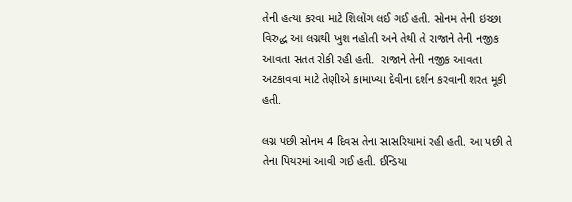તેની હત્યા કરવા માટે શિલોંગ લઈ ગઈ હતી. સોનમ તેની ઇચ્છા વિરુદ્ધ આ લગ્નથી ખુશ નહોતી અને તેથી તે રાજાને તેની નજીક આવતા સતત રોકી રહી હતી.  રાજાને તેની નજીક આવતા અટકાવવા માટે તેણીએ કામાખ્યા દેવીના દર્શન કરવાની શરત મૂકી હતી.

લગ્ન પછી સોનમ 4 દિવસ તેના સાસરિયામાં રહી હતી. આ પછી તે તેના પિયરમાં આવી ગઈ હતી. ઈન્ડિયા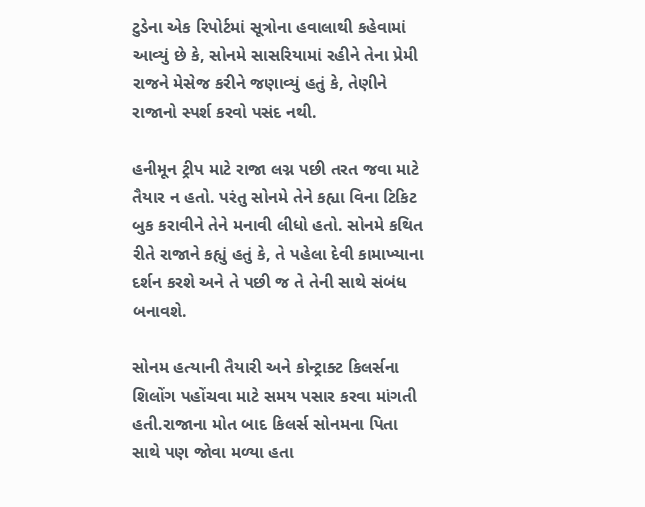ટુડેના એક રિપોર્ટમાં સૂત્રોના હવાલાથી કહેવામાં આવ્યું છે કે, સોનમે સાસરિયામાં રહીને તેના પ્રેમી રાજને મેસેજ કરીને જણાવ્યું હતું કે, તેણીને રાજાનો સ્પર્શ કરવો પસંદ નથી.

હનીમૂન ટ્રીપ માટે રાજા લગ્ન પછી તરત જવા માટે તૈયાર ન હતો. પરંતુ સોનમે તેને કહ્યા વિના ટિકિટ બુક કરાવીને તેને મનાવી લીધો હતો. સોનમે કથિત રીતે રાજાને કહ્યું હતું કે, તે પહેલા દેવી કામાખ્યાના દર્શન કરશે અને તે પછી જ તે તેની સાથે સંબંધ બનાવશે.

સોનમ હત્યાની તૈયારી અને કોન્ટ્રાક્ટ કિલર્સના શિલોંગ પહોંચવા માટે સમય પસાર કરવા માંગતી હતી.રાજાના મોત બાદ કિલર્સ સોનમના પિતા સાથે પણ જોવા મળ્યા હતા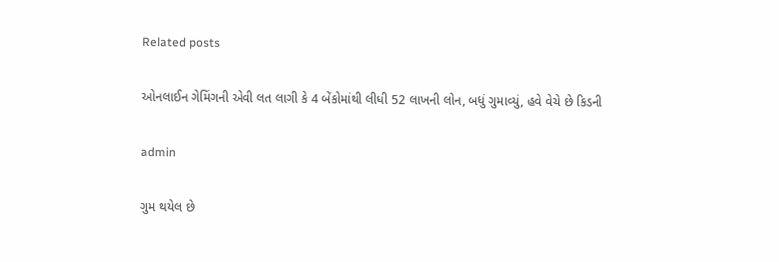Related posts

ઓનલાઈન ગેમિંગની એવી લત લાગી કે 4 બેંકોમાંથી લીધી 52 લાખની લોન, બધું ગુમાવ્યું, હવે વેચે છે કિડની

admin

ગુમ થયેલ છે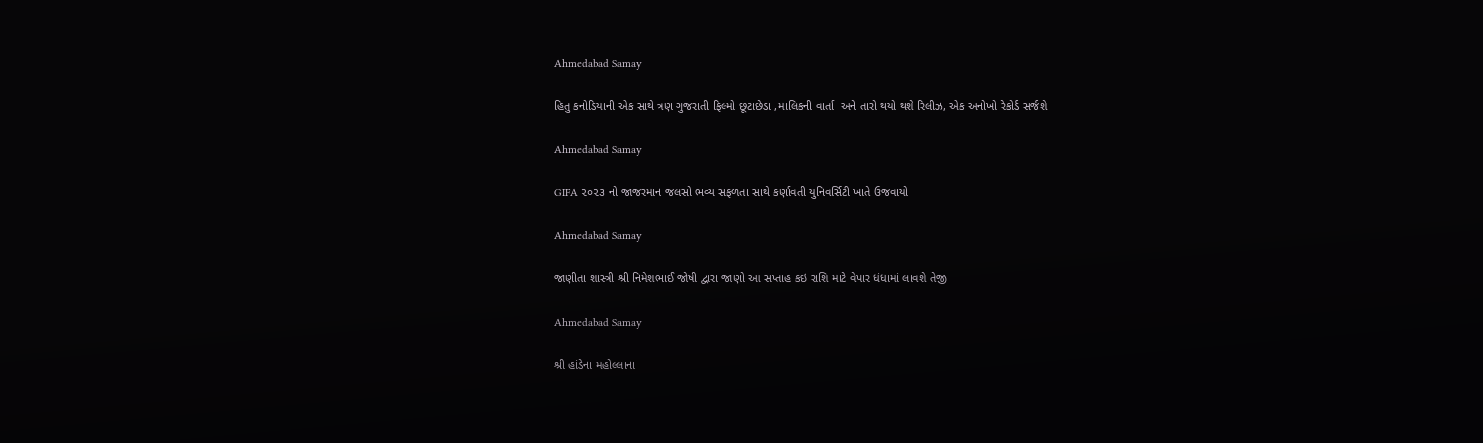Ahmedabad Samay

હિતુ કનોડિયાની એક સાથે ત્રણ ગુજરાતી ફિલ્મો છૂટાછેડા ,માલિકની વાર્તા  અને તારો થયો થશે રિલીઝ, એક અનોખો રેકોર્ડ સર્જશે

Ahmedabad Samay

GIFA ૨૦૨૩ નો જાજરમાન જલસો ભવ્ય સફળતા સાથે કર્ણાવતી યુનિવર્સિટી ખાતે ઉજવાયો

Ahmedabad Samay

જાણીતા શાસ્ત્રી શ્રી નિમેશભાઈ જોષી દ્વારા જાણો આ સપ્તાહ કઇ રાશિ માટે વેપાર ધંધામાં લાવશે તેજી

Ahmedabad Samay

શ્રી હાંડેના મહોલ્લાના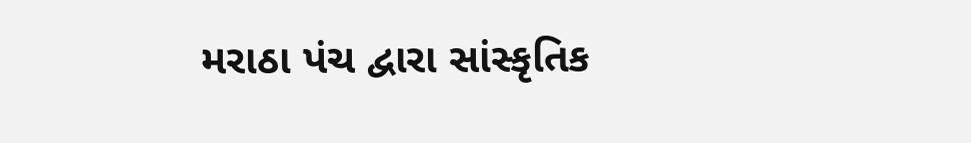મરાઠા પંચ દ્વારા સાંસ્કૃતિક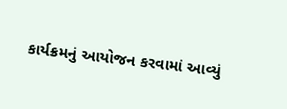કાર્યક્રમનું આયોજન કરવામાં આવ્યું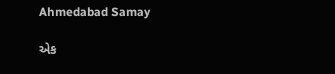Ahmedabad Samay

એક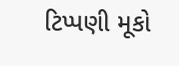ટિપ્પણી મૂકો